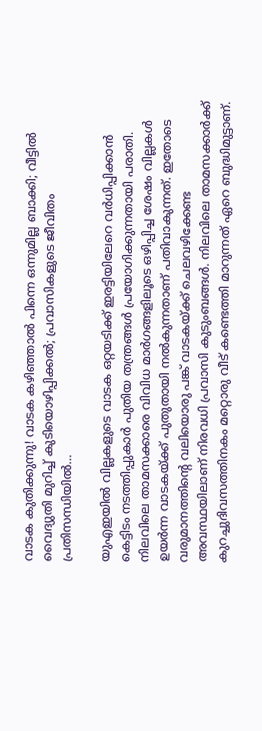വാടക കുതിക്കുന്നു! വാടക കഴിഞ്ഞാൽ പിന്നെ ഒന്നുമില്ല ബാക്കി; വീട്ടിൽ വൈദ്യുതി മുറിച്ച് കുടിയൊഴിപ്പിക്കൽ; പ്രവാസികളുടെ ജീവിതം പ്രതിസന്ധിയിൽ…

യുഎഇയിൽ വില്ലകളുടെ വാടക ഒറ്റയടിക്ക് ഇരട്ടിയിലേറെ വർധിപ്പിക്കാൻ കെട്ടിടം നടത്തിപ്പുകാർ പുതിയ തന്ത്രങ്ങൾ പ്രയോഗിക്കുന്നതായി പരാതി. നിലവിലെ താമസക്കാരെ വിവിധ മാർഗങ്ങളിലൂടെ ഒഴിപ്പിച്ച ശേഷം വില്ലകൾ ഉയർന്ന വാടകയ്ക്ക് പുതുതായി നൽകുന്നതാണ് പതിവാകുന്നത്. ഇതോടെ വരുമാനത്തിന്റെ വലിയൊരു പങ്ക് വാടകയ്ക്ക് ചെലവഴിക്കേണ്ട അവസ്ഥയിലാണ് നിരവധി പ്രവാസി കുടുംബങ്ങൾ. നിലവിലെ താമസക്കാർക്ക് കുറച്ചുദിവസത്തിനകം മറ്റൊരു വീട് കണ്ടെത്തി മാറുന്നത് ഏറെ ബുദ്ധിമുട്ടാണ്.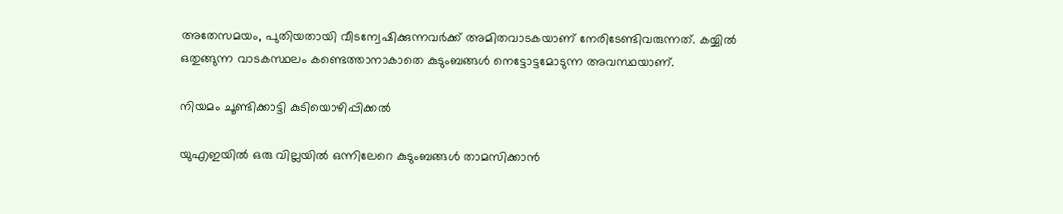അതേസമയം, പുതിയതായി വീടന്വേഷിക്കുന്നവർക്ക് അമിതവാടകയാണ് നേരിടേണ്ടിവരുന്നത്. കയ്യിൽ ഒതുങ്ങുന്ന വാടകസ്ഥലം കണ്ടെത്താനാകാതെ കുടുംബങ്ങൾ നെട്ടോട്ടമോടുന്ന അവസ്ഥയാണ്.

നിയമം ചൂണ്ടിക്കാട്ടി കുടിയൊഴിപ്പിക്കൽ

യുഎഇയിൽ ഒരു വില്ലയിൽ ഒന്നിലേറെ കുടുംബങ്ങൾ താമസിക്കാൻ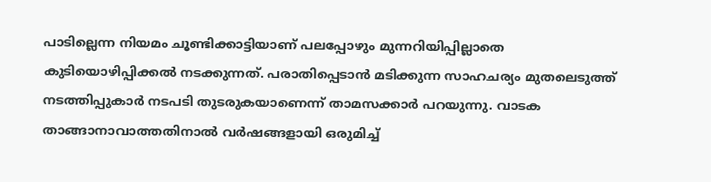പാടില്ലെന്ന നിയമം ചൂണ്ടിക്കാട്ടിയാണ് പലപ്പോഴും മുന്നറിയിപ്പില്ലാതെ കുടിയൊഴിപ്പിക്കൽ നടക്കുന്നത്. പരാതിപ്പെടാൻ മടിക്കുന്ന സാഹചര്യം മുതലെടുത്ത് നടത്തിപ്പുകാർ നടപടി തുടരുകയാണെന്ന് താമസക്കാർ പറയുന്നു. വാടക താങ്ങാനാവാത്തതിനാൽ വർഷങ്ങളായി ഒരുമിച്ച്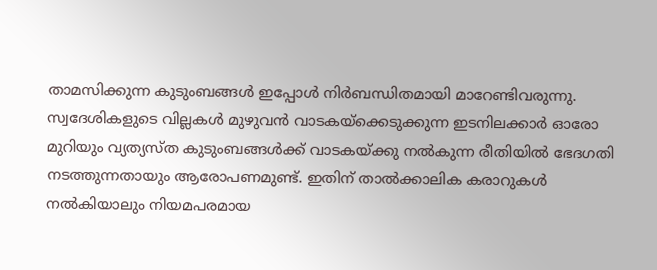താമസിക്കുന്ന കുടുംബങ്ങൾ ഇപ്പോൾ നിർബന്ധിതമായി മാറേണ്ടിവരുന്നു. സ്വദേശികളുടെ വില്ലകൾ മുഴുവൻ വാടകയ്ക്കെടുക്കുന്ന ഇടനിലക്കാർ ഓരോ മുറിയും വ്യത്യസ്ത കുടുംബങ്ങൾക്ക് വാടകയ്ക്കു നൽകുന്ന രീതിയിൽ ഭേദഗതി നടത്തുന്നതായും ആരോപണമുണ്ട്. ഇതിന് താൽക്കാലിക കരാറുകൾ നൽകിയാലും നിയമപരമായ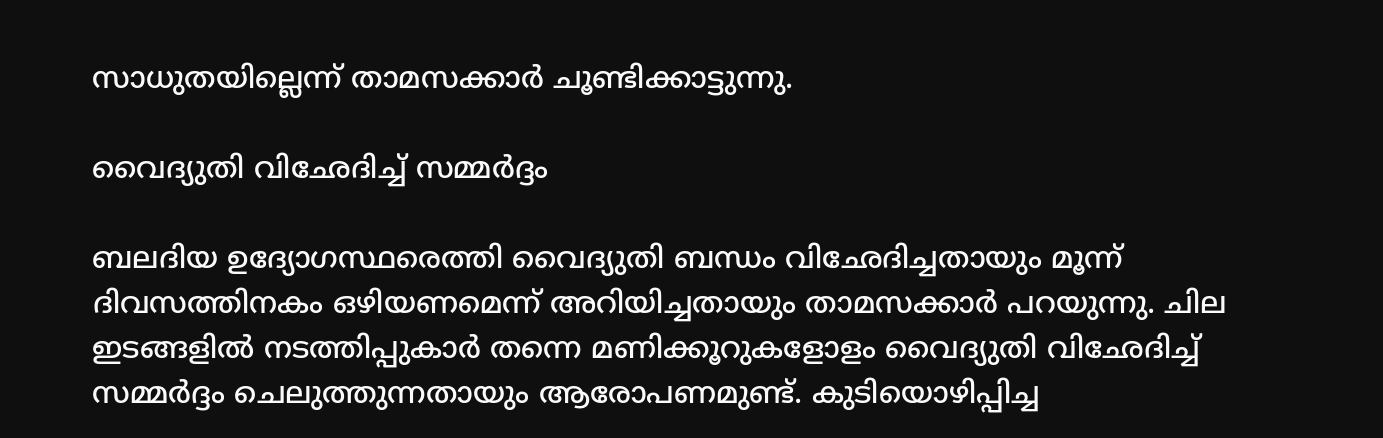സാധുതയില്ലെന്ന് താമസക്കാർ ചൂണ്ടിക്കാട്ടുന്നു.

വൈദ്യുതി വിഛേദിച്ച് സമ്മർദ്ദം

ബലദിയ ഉദ്യോഗസ്ഥരെത്തി വൈദ്യുതി ബന്ധം വിഛേദിച്ചതായും മൂന്ന് ദിവസത്തിനകം ഒഴിയണമെന്ന് അറിയിച്ചതായും താമസക്കാർ പറയുന്നു. ചില ഇടങ്ങളിൽ നടത്തിപ്പുകാർ തന്നെ മണിക്കൂറുകളോളം വൈദ്യുതി വിഛേദിച്ച് സമ്മർദ്ദം ചെലുത്തുന്നതായും ആരോപണമുണ്ട്. കുടിയൊഴിപ്പിച്ച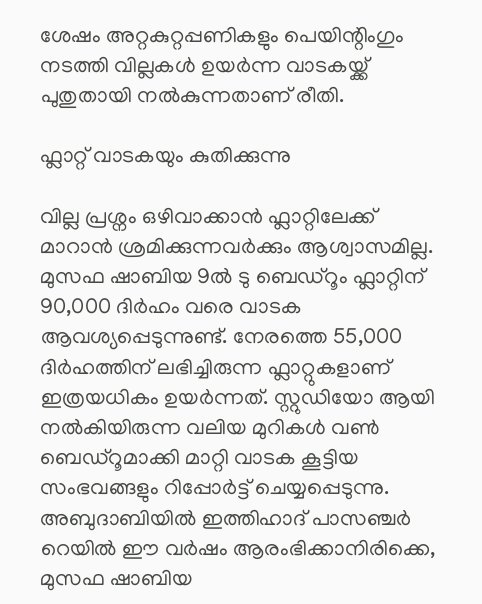ശേഷം അറ്റകുറ്റപ്പണികളും പെയിന്റിംഗും നടത്തി വില്ലകൾ ഉയർന്ന വാടകയ്ക്ക് പുതുതായി നൽകുന്നതാണ് രീതി.

ഫ്ലാറ്റ് വാടകയും കുതിക്കുന്നു

വില്ല പ്രശ്നം ഒഴിവാക്കാൻ ഫ്ലാറ്റിലേക്ക് മാറാൻ ശ്രമിക്കുന്നവർക്കും ആശ്വാസമില്ല. മുസഫ ഷാബിയ 9ൽ ടു ബെഡ്‌റൂം ഫ്ലാറ്റിന് 90,000 ദിർഹം വരെ വാടക ആവശ്യപ്പെടുന്നുണ്ട്. നേരത്തെ 55,000 ദിർഹത്തിന് ലഭിച്ചിരുന്ന ഫ്ലാറ്റുകളാണ് ഇത്രയധികം ഉയർന്നത്. സ്റ്റുഡിയോ ആയി നൽകിയിരുന്ന വലിയ മുറികൾ വൺ ബെഡ്‌റൂമാക്കി മാറ്റി വാടക കൂട്ടിയ സംഭവങ്ങളും റിപ്പോർട്ട് ചെയ്യപ്പെടുന്നു. അബുദാബിയിൽ ഇത്തിഹാദ് പാസഞ്ചർ റെയിൽ ഈ വർഷം ആരംഭിക്കാനിരിക്കെ, മുസഫ ഷാബിയ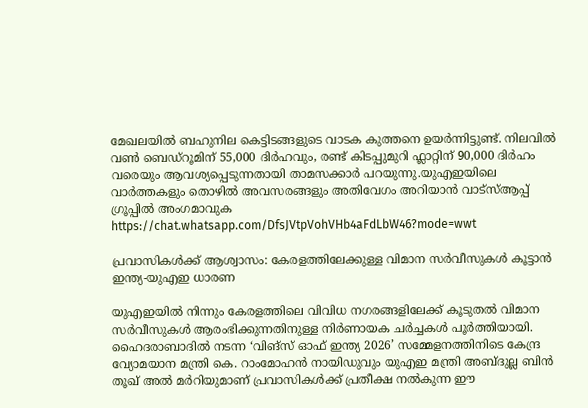മേഖലയിൽ ബഹുനില കെട്ടിടങ്ങളുടെ വാടക കുത്തനെ ഉയർന്നിട്ടുണ്ട്. നിലവിൽ വൺ ബെഡ്‌റൂമിന് 55,000 ദിർഹവും, രണ്ട് കിടപ്പുമുറി ഫ്ലാറ്റിന് 90,000 ദിർഹം വരെയും ആവശ്യപ്പെടുന്നതായി താമസക്കാർ പറയുന്നു.യുഎഇയിലെ വാർത്തകളും തൊഴിൽ അവസരങ്ങളും അതിവേഗം അറിയാൻ വാട്സ്ആപ്പ് ഗ്രൂപ്പിൽ അംഗമാവുക https://chat.whatsapp.com/DfsJVtpVohVHb4aFdLbW46?mode=wwt

പ്രവാസികൾക്ക് ആശ്വാസം: കേരളത്തിലേക്കുള്ള വിമാന സർവീസുകൾ കൂട്ടാൻ ഇന്ത്യ-യുഎഇ ധാരണ

യുഎഇയിൽ നിന്നും കേരളത്തിലെ വിവിധ നഗരങ്ങളിലേക്ക് കൂടുതൽ വിമാന സർവീസുകൾ ആരംഭിക്കുന്നതിനുള്ള നിർണായക ചർച്ചകൾ പൂർത്തിയായി. ഹൈദരാബാദിൽ നടന്ന ‘വിങ്സ് ഓഫ് ഇന്ത്യ 2026’ സമ്മേളനത്തിനിടെ കേന്ദ്ര വ്യോമയാന മന്ത്രി കെ. റാംമോഹൻ നായിഡുവും യുഎഇ മന്ത്രി അബ്ദുല്ല ബിൻ തൂഖ് അൽ മർറിയുമാണ് പ്രവാസികൾക്ക് പ്രതീക്ഷ നൽകുന്ന ഈ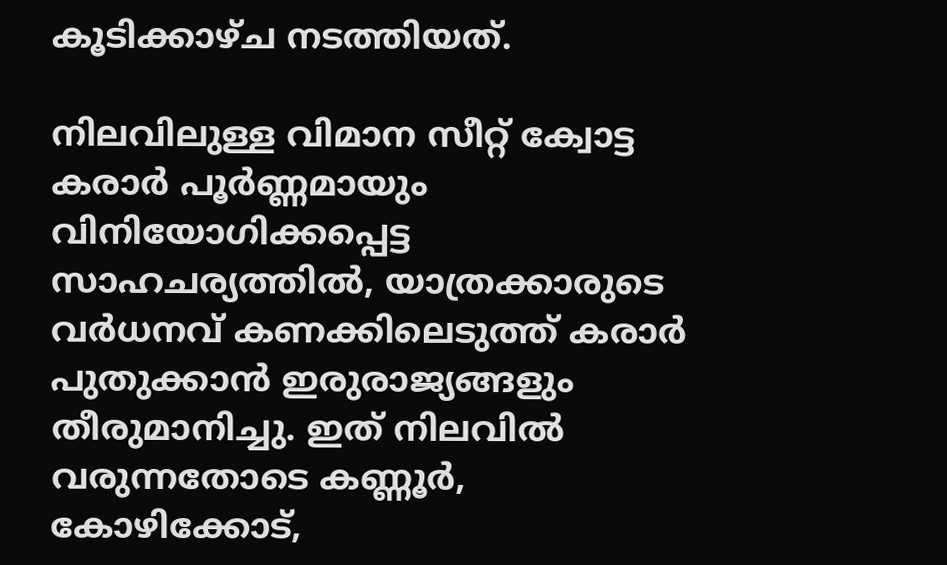കൂടിക്കാഴ്ച നടത്തിയത്.

നിലവിലുള്ള വിമാന സീറ്റ് ക്വോട്ട കരാർ പൂർണ്ണമായും വിനിയോഗിക്കപ്പെട്ട സാഹചര്യത്തിൽ, യാത്രക്കാരുടെ വർധനവ് കണക്കിലെടുത്ത് കരാർ പുതുക്കാൻ ഇരുരാജ്യങ്ങളും തീരുമാനിച്ചു. ഇത് നിലവിൽ വരുന്നതോടെ കണ്ണൂർ, കോഴിക്കോട്,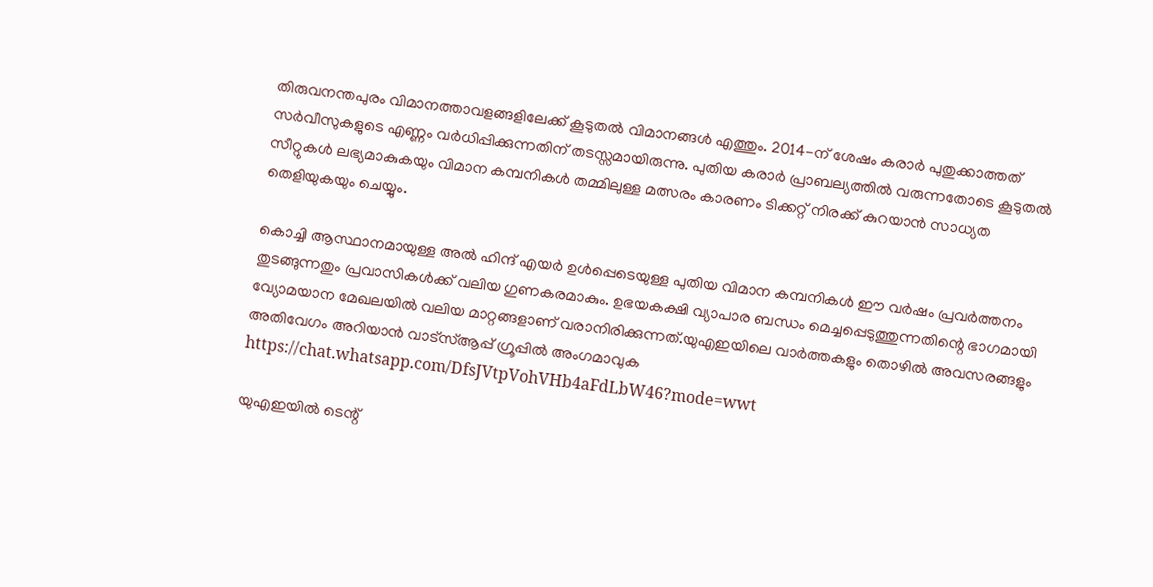തിരുവനന്തപുരം വിമാനത്താവളങ്ങളിലേക്ക് കൂടുതൽ വിമാനങ്ങൾ എത്തും. 2014-ന് ശേഷം കരാർ പുതുക്കാത്തത് സർവീസുകളുടെ എണ്ണം വർധിപ്പിക്കുന്നതിന് തടസ്സമായിരുന്നു. പുതിയ കരാർ പ്രാബല്യത്തിൽ വരുന്നതോടെ കൂടുതൽ സീറ്റുകൾ ലഭ്യമാകുകയും വിമാന കമ്പനികൾ തമ്മിലുള്ള മത്സരം കാരണം ടിക്കറ്റ് നിരക്ക് കുറയാൻ സാധ്യത തെളിയുകയും ചെയ്യും.

കൊച്ചി ആസ്ഥാനമായുള്ള അൽ ഹിന്ദ് എയർ ഉൾപ്പെടെയുള്ള പുതിയ വിമാന കമ്പനികൾ ഈ വർഷം പ്രവർത്തനം തുടങ്ങുന്നതും പ്രവാസികൾക്ക് വലിയ ഗുണകരമാകും. ഉഭയകക്ഷി വ്യാപാര ബന്ധം മെച്ചപ്പെടുത്തുന്നതിന്റെ ഭാഗമായി വ്യോമയാന മേഖലയിൽ വലിയ മാറ്റങ്ങളാണ് വരാനിരിക്കുന്നത്.യുഎഇയിലെ വാർത്തകളും തൊഴിൽ അവസരങ്ങളും അതിവേഗം അറിയാൻ വാട്സ്ആപ്പ് ഗ്രൂപ്പിൽ അംഗമാവുക https://chat.whatsapp.com/DfsJVtpVohVHb4aFdLbW46?mode=wwt

യുഎഇയിൽ ടെന്റ്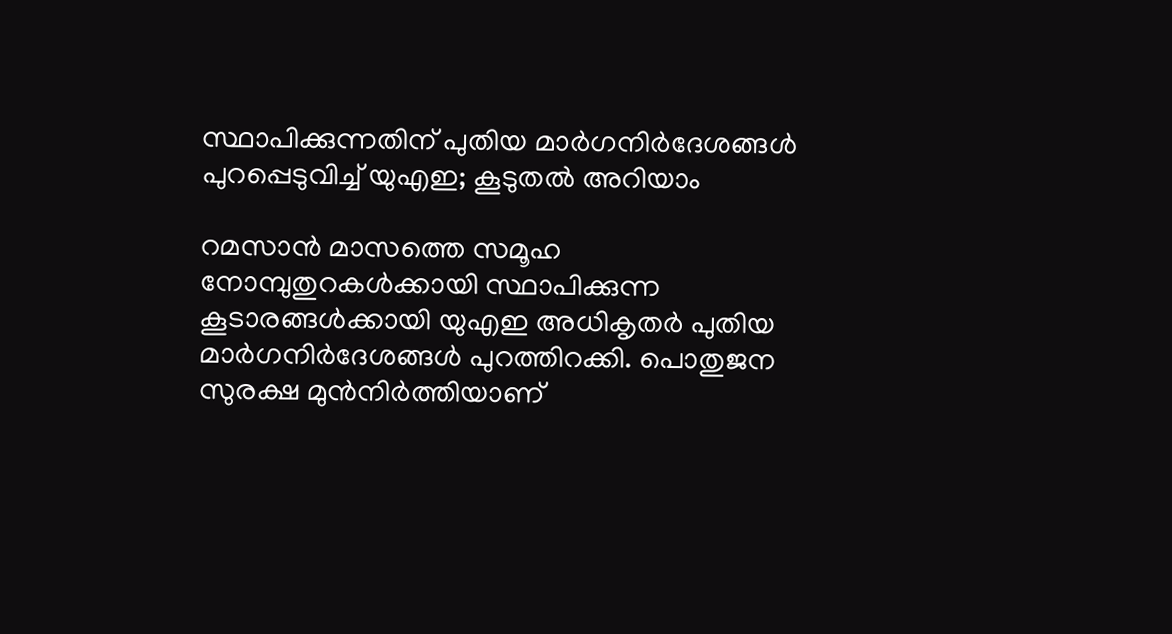സ്ഥാപിക്കുന്നതിന് പുതിയ മാർഗനിർദേശങ്ങൾ പുറപ്പെടുവിച്ച് യുഎഇ; കൂടുതൽ അറിയാം

റമസാൻ മാസത്തെ സമൂഹ നോമ്പുതുറകൾക്കായി സ്ഥാപിക്കുന്ന കൂടാരങ്ങൾക്കായി യുഎഇ അധികൃതർ പുതിയ മാർഗനിർദേശങ്ങൾ പുറത്തിറക്കി. പൊതുജന സുരക്ഷ മുൻനിർത്തിയാണ്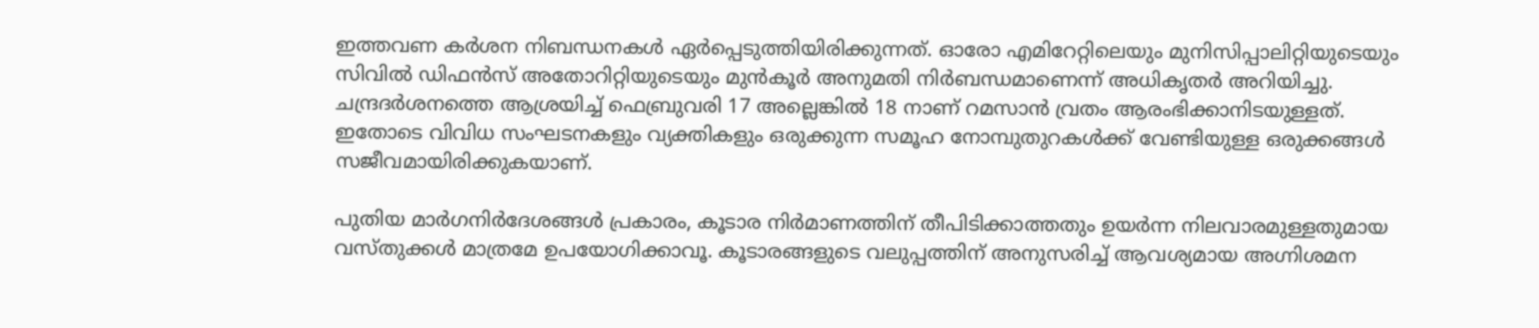ഇത്തവണ കർശന നിബന്ധനകൾ ഏർപ്പെടുത്തിയിരിക്കുന്നത്. ഓരോ എമിറേറ്റിലെയും മുനിസിപ്പാലിറ്റിയുടെയും സിവിൽ ഡിഫൻസ് അതോറിറ്റിയുടെയും മുൻകൂർ അനുമതി നിർബന്ധമാണെന്ന് അധികൃതർ അറിയിച്ചു.
ചന്ദ്രദർശനത്തെ ആശ്രയിച്ച് ഫെബ്രുവരി 17 അല്ലെങ്കിൽ 18 നാണ് റമസാൻ വ്രതം ആരംഭിക്കാനിടയുള്ളത്. ഇതോടെ വിവിധ സംഘടനകളും വ്യക്തികളും ഒരുക്കുന്ന സമൂഹ നോമ്പുതുറകൾക്ക് വേണ്ടിയുള്ള ഒരുക്കങ്ങൾ സജീവമായിരിക്കുകയാണ്.

പുതിയ മാർഗനിർദേശങ്ങൾ പ്രകാരം, കൂടാര നിർമാണത്തിന് തീപിടിക്കാത്തതും ഉയർന്ന നിലവാരമുള്ളതുമായ വസ്തുക്കൾ മാത്രമേ ഉപയോഗിക്കാവൂ. കൂടാരങ്ങളുടെ വലുപ്പത്തിന് അനുസരിച്ച് ആവശ്യമായ അഗ്നിശമന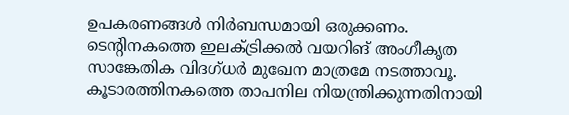ഉപകരണങ്ങൾ നിർബന്ധമായി ഒരുക്കണം. ടെന്റിനകത്തെ ഇലക്ട്രിക്കൽ വയറിങ് അംഗീകൃത സാങ്കേതിക വിദഗ്ധർ മുഖേന മാത്രമേ നടത്താവൂ. കൂടാരത്തിനകത്തെ താപനില നിയന്ത്രിക്കുന്നതിനായി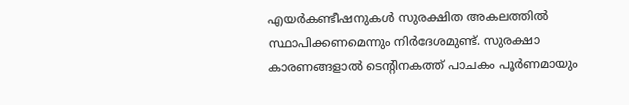എയർകണ്ടീഷനുകൾ സുരക്ഷിത അകലത്തിൽ സ്ഥാപിക്കണമെന്നും നിർദേശമുണ്ട്. സുരക്ഷാ കാരണങ്ങളാൽ ടെന്റിനകത്ത് പാചകം പൂർണമായും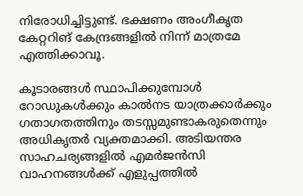നിരോധിച്ചിട്ടുണ്ട്. ഭക്ഷണം അംഗീകൃത കേറ്ററിങ് കേന്ദ്രങ്ങളിൽ നിന്ന് മാത്രമേ എത്തിക്കാവൂ.

കൂടാരങ്ങൾ സ്ഥാപിക്കുമ്പോൾ റോഡുകൾക്കും കാൽനട യാത്രക്കാർക്കും ഗതാഗതത്തിനും തടസ്സമുണ്ടാകരുതെന്നും അധികൃതർ വ്യക്തമാക്കി. അടിയന്തര സാഹചര്യങ്ങളിൽ എമർജൻസി വാഹനങ്ങൾക്ക് എളുപ്പത്തിൽ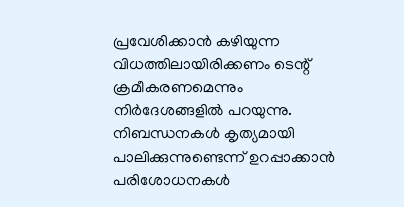പ്രവേശിക്കാൻ കഴിയുന്ന വിധത്തിലായിരിക്കണം ടെന്റ് ക്രമീകരണമെന്നും നിർദേശങ്ങളിൽ പറയുന്നു. നിബന്ധനകൾ കൃത്യമായി പാലിക്കുന്നുണ്ടെന്ന് ഉറപ്പാക്കാൻ പരിശോധനകൾ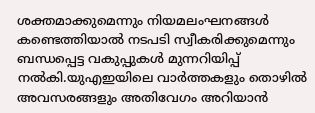ശക്തമാക്കുമെന്നും നിയമലംഘനങ്ങൾ കണ്ടെത്തിയാൽ നടപടി സ്വീകരിക്കുമെന്നും ബന്ധപ്പെട്ട വകുപ്പുകൾ മുന്നറിയിപ്പ് നൽകി.യുഎഇയിലെ വാർത്തകളും തൊഴിൽ അവസരങ്ങളും അതിവേഗം അറിയാൻ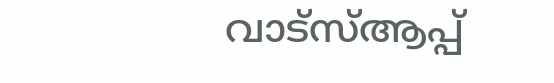വാട്സ്ആപ്പ്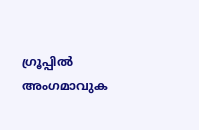ഗ്രൂപ്പിൽ അംഗമാവുക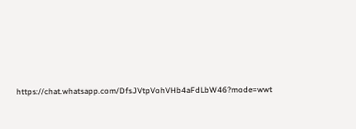https://chat.whatsapp.com/DfsJVtpVohVHb4aFdLbW46?mode=wwt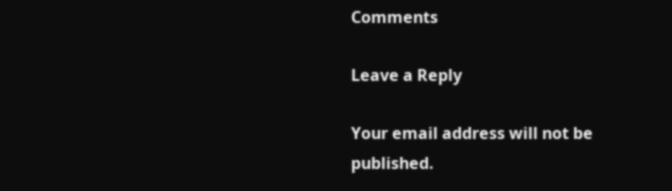Comments

Leave a Reply

Your email address will not be published.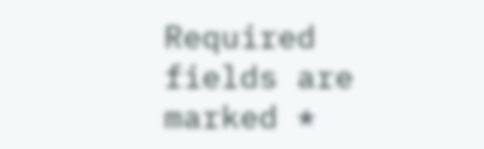Required fields are marked *